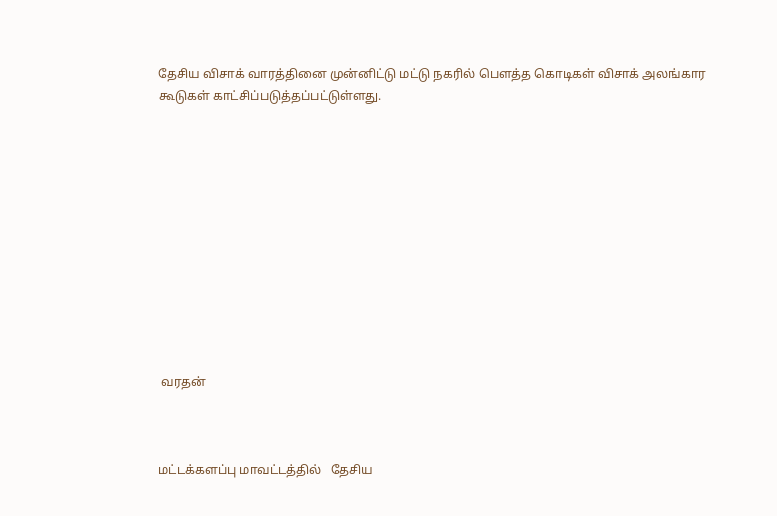தேசிய விசாக் வாரத்தினை முன்னிட்டு மட்டு நகரில் பௌத்த கொடிகள் விசாக் அலங்கார கூடுகள் காட்சிப்படுத்தப்பட்டுள்ளது.












 வரதன்



மட்டக்களப்பு மாவட்டத்தில்   தேசிய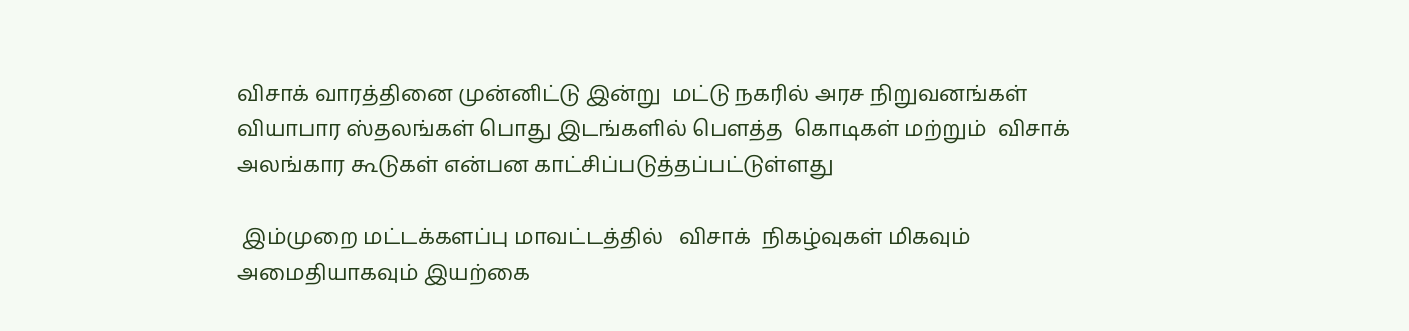விசாக் வாரத்தினை முன்னிட்டு இன்று  மட்டு நகரில் அரச நிறுவனங்கள் வியாபார ஸ்தலங்கள் பொது இடங்களில் பௌத்த  கொடிகள் மற்றும்  விசாக் அலங்கார கூடுகள் என்பன காட்சிப்படுத்தப்பட்டுள்ளது

 இம்முறை மட்டக்களப்பு மாவட்டத்தில்   விசாக்  நிகழ்வுகள் மிகவும் அமைதியாகவும் இயற்கை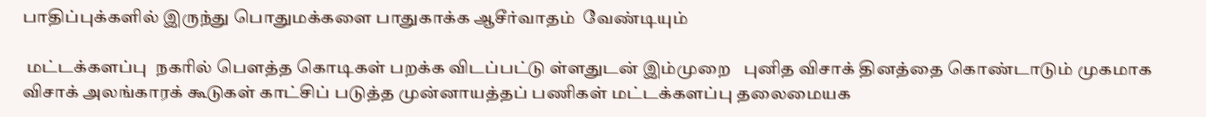பாதிப்புக்களில் இருந்து பொதுமக்களை பாதுகாக்க ஆசீர்வாதம்  வேண்டியும்

 மட்டக்களப்பு  நகரில் பௌத்த கொடிகள் பறக்க விடப்பட்டு ள்ளதுடன் இம்முறை   புனித விசாக் தினத்தை கொண்டாடும் முகமாக  விசாக் அலங்காரக் கூடுகள் காட்சிப் படுத்த முன்னாயத்தப் பணிகள் மட்டக்களப்பு தலைமையக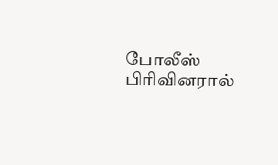போலீஸ் பிரிவினரால்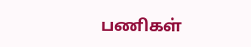பணிகள்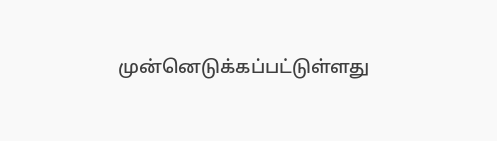முன்னெடுக்கப்பட்டுள்ளது